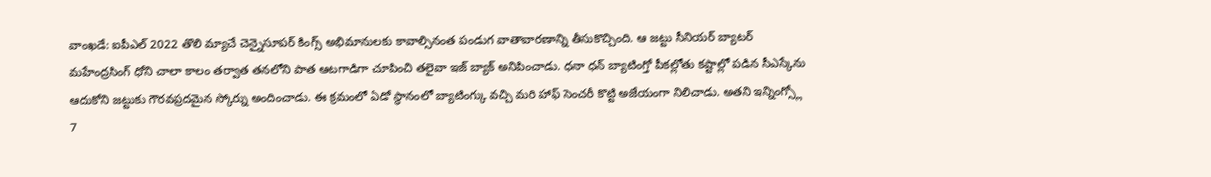వాంఖడే: ఐపీఎల్ 2022 తొలి మ్యాచే చెన్నైసూపర్ కింగ్స్ అభిమానులకు కావాల్సినంత పండుగ వాతావారణాన్ని తీసుకొచ్చింది. ఆ జట్టు సీనియర్ బ్యాటర్ మహేంద్రసింగ్ ధోని చాలా కాలం తర్వాత తనలోని పాత ఆటగాడిగా చూపించి తలైవా ఇజ్ బ్యాక్ అనిపించాడు. ధనా ధన్ బ్యాటింగ్తో పీకల్లోతు కష్టాల్లో పడిన సీఎస్కేను ఆదుకోని జట్టుకు గౌరవప్రదమైన స్కోర్ను అందించాడు. ఈ క్రమంలో ఏడో స్థానంలో బ్యాటింగ్కు వచ్చి మరి హాఫ్ సెంచరీ కొట్టి అజేయంగా నిలిచాడు. అతని ఇన్నింగ్స్లో 7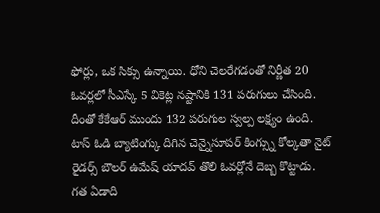ఫోర్లు, ఒక సిక్సు ఉన్నాయి. ధోని చెలరేగడంతో నిర్ణీత 20 ఓవర్లలో సీఎస్కే 5 వికెట్ల నష్టానికి 131 పరుగులు చేసింది. దీంతో కేకేఆర్ ముందు 132 పరుగుల స్వల్ప లక్ష్యం ఉంది.
టాస్ ఓడి బ్యాటింగ్కు దిగిన చెన్నైసూపర్ కింగ్స్ను కోల్కతా నైట్ రైడర్స్ బౌలర్ ఉమేష్ యాదవ్ తొలి ఓవర్లోనే దెబ్బ కొట్టాడు. గత ఏడాది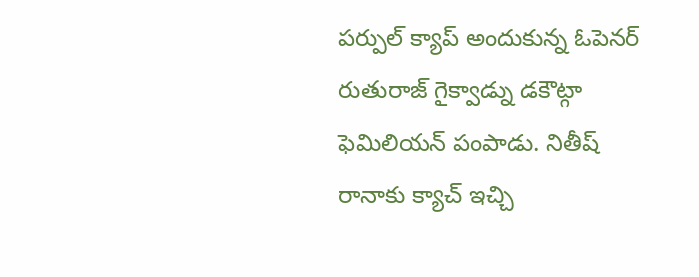పర్పుల్ క్యాప్ అందుకున్న ఓపెనర్ రుతురాజ్ గైక్వాడ్ను డకౌట్గా ఫెమిలియన్ పంపాడు. నితీష్ రానాకు క్యాచ్ ఇచ్చి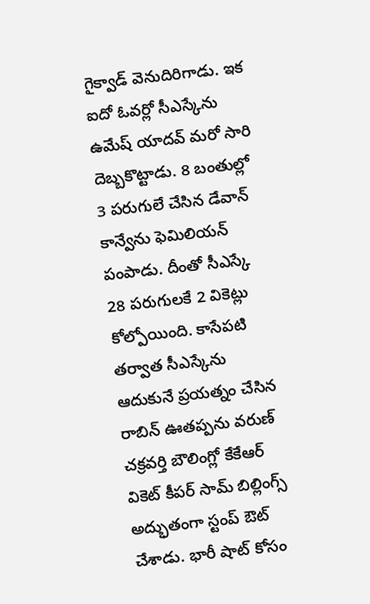గైక్వాడ్ వెనుదిరిగాడు. ఇక ఐదో ఓవర్లో సీఎస్కేను ఉమేష్ యాదవ్ మరో సారి దెబ్బకొట్టాడు. 8 బంతుల్లో 3 పరుగులే చేసిన డేవాన్ కాన్వేను ఫెమిలియన్ పంపాడు. దీంతో సీఎస్కే 28 పరుగులకే 2 వికెట్లు కోల్పోయింది. కాసేపటి తర్వాత సీఎస్కేను ఆదుకునే ప్రయత్నం చేసిన రాబిన్ ఊతప్పను వరుణ్ చక్రవర్తి బౌలింగ్లో కేకేఆర్ వికెట్ కీపర్ సామ్ బిల్లింగ్స్ అద్భుతంగా స్టంప్ ఔట్ చేశాడు. భారీ షాట్ కోసం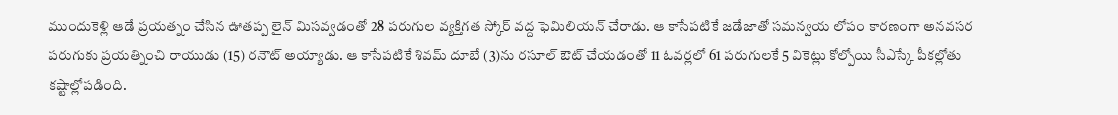ముందుకెళ్లి ఆడే ప్రయత్నం చేసిన ఊతప్ప లైన్ మిసవ్వడంతో 28 పరుగుల వ్యక్తిగత స్కోర్ వద్ద ఫెమిలియన్ చేరాడు. ఆ కాసేపటికే జడేజాతో సమన్వయ లోపం కారణంగా అనవసర పరుగుకు ప్రయత్నించి రాయుడు (15) రనౌట్ అయ్యాడు. ఆ కాసేపటికే శివమ్ దూబే (3)ను రసూల్ ఔట్ చేయడంతో 11 ఓవర్లలో 61 పరుగులకే 5 వికెట్లు కోల్పోయి సీఎస్కే పీకల్లోతు కష్టాల్లోపడింది.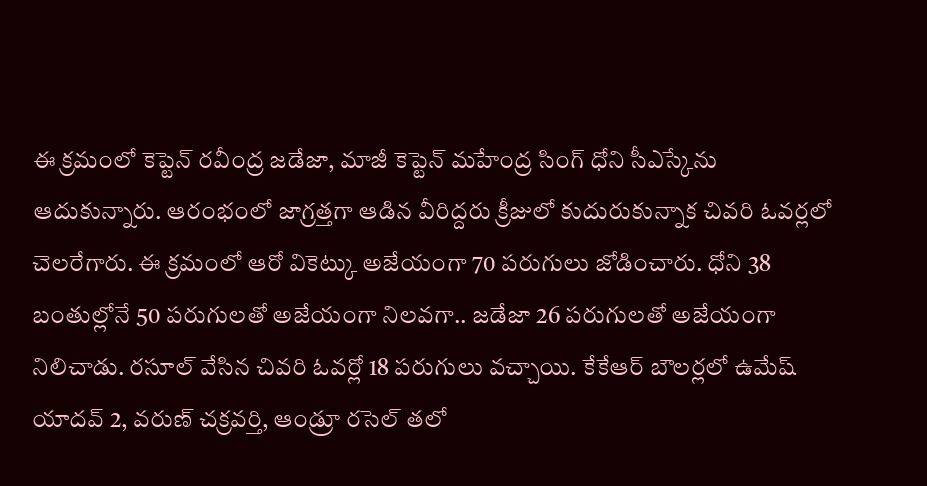ఈ క్రమంలో కెప్టెన్ రవీంద్ర జడేజా, మాజీ కెప్టెన్ మహేంద్ర సింగ్ ధోని సీఎస్కేను ఆదుకున్నారు. ఆరంభంలో జాగ్రత్తగా ఆడిన వీరిద్దరు క్రీజులో కుదురుకున్నాక చివరి ఓవర్లలో చెలరేగారు. ఈ క్రమంలో ఆరో వికెట్కు అజేయంగా 70 పరుగులు జోడించారు. ధోని 38 బంతుల్లోనే 50 పరుగులతో అజేయంగా నిలవగా.. జడేజా 26 పరుగులతో అజేయంగా నిలిచాడు. రసూల్ వేసిన చివరి ఓవర్లో 18 పరుగులు వచ్చాయి. కేకేఆర్ బౌలర్లలో ఉమేష్ యాదవ్ 2, వరుణ్ చక్రవర్తి, ఆండ్రూ రసెల్ తలో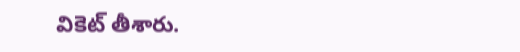వికెట్ తీశారు.